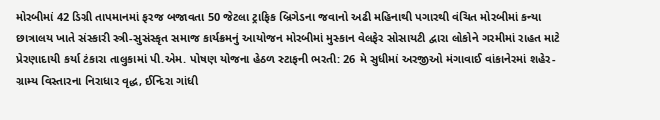મોરબીમાં 42 ડિગ્રી તાપમાનમાં ફરજ બજાવતા 50 જેટલા ટ્રાફિક બ્રિગેડના જવાનો અઢી મહિનાથી પગારથી વંચિત મોરબીમાં કન્યા છાત્રાલય ખાતે સંસ્કારી સ્ત્રી-સુસંસ્કૃત સમાજ કાર્યક્રમનું આયોજન મોરબીમાં મુસ્કાન વેલફેર સોસાયટી દ્વારા લોકોને ગરમીમાં રાહત માટે પ્રેરણાદાયી કર્યા ટંકારા તાલુકામાં પી.એમ. પોષણ યોજના હેઠળ સ્ટાફની ભરતી: 26 મે સુધીમાં અરજીઓ મંગાવાઈ વાંકાનેરમાં શહેર-ગ્રામ્ય વિસ્તારના નિરાધાર વૃદ્ધ, ઈન્દિરા ગાંધી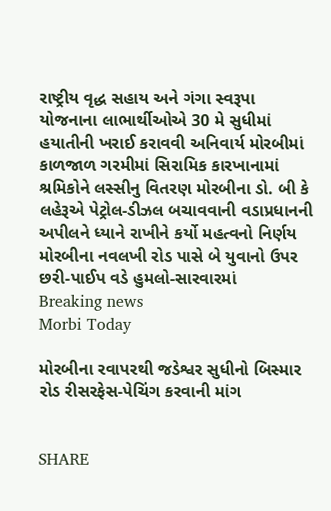રાષ્ટ્રીય વૃદ્ધ સહાય અને ગંગા સ્વરૂપા યોજનાના લાભાર્થીઓએ 30 મે સુધીમાં હયાતીની ખરાઈ કરાવવી અનિવાર્ય મોરબીમાં કાળજાળ ગરમીમાં સિરામિક કારખાનામાં શ્રમિકોને લસ્સીનુ વિતરણ મોરબીના ડો. બી કે લહેરૂએ પેટ્રોલ-ડીઝલ બચાવવાની વડાપ્રધાનની અપીલને ધ્યાને રાખીને કર્યો મહત્વનો નિર્ણય મોરબીના નવલખી રોડ પાસે બે યુવાનો ઉપર છરી-પાઈપ વડે હુમલો-સારવારમાં
Breaking news
Morbi Today

મોરબીના રવાપરથી જડેશ્વર સુધીનો બિસ્માર રોડ રીસરફેસ-પેચિંગ કરવાની માંગ


SHARE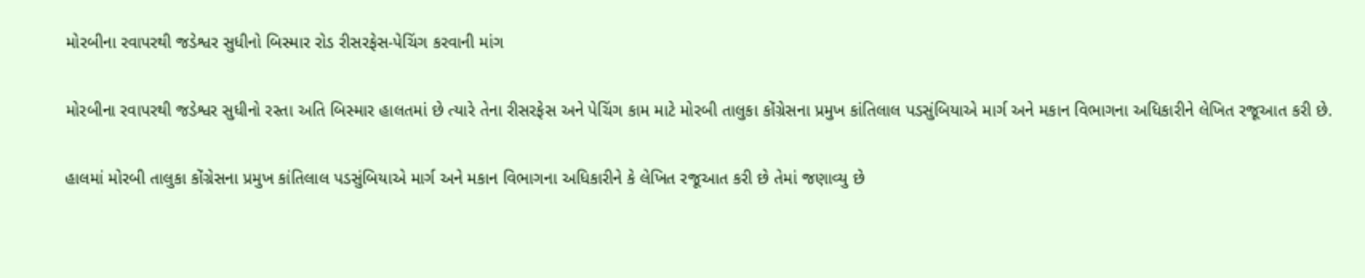મોરબીના રવાપરથી જડેશ્વર સુધીનો બિસ્માર રોડ રીસરફેસ-પેચિંગ કરવાની માંગ

મોરબીના રવાપરથી જડેશ્વર સુધીનો રસ્તા અતિ બિસ્માર હાલતમાં છે ત્યારે તેના રીસરફેસ અને પેચિંગ કામ માટે મોરબી તાલુકા કોંગ્રેસના પ્રમુખ કાંતિલાલ પડસુંબિયાએ માર્ગ અને મકાન વિભાગના અધિકારીને લેખિત રજૂઆત કરી છે.

હાલમાં મોરબી તાલુકા કોંગ્રેસના પ્રમુખ કાંતિલાલ પડસુંબિયાએ માર્ગ અને મકાન વિભાગના અધિકારીને કે લેખિત રજૂઆત કરી છે તેમાં જણાવ્યુ છે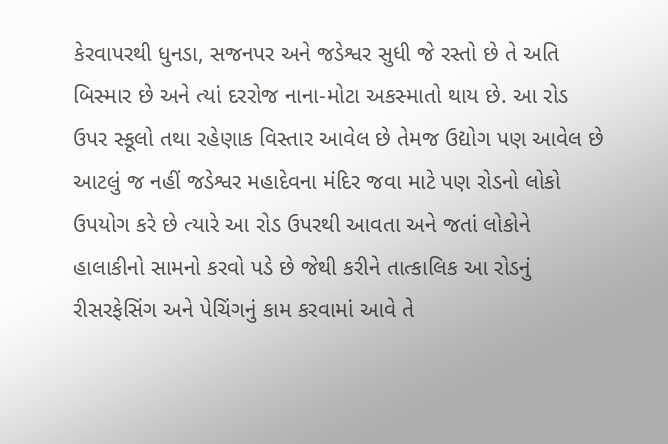કેરવાપરથી ધુનડા, સજનપર અને જડેશ્વર સુધી જે રસ્તો છે તે અતિ બિસ્માર છે અને ત્યાં દરરોજ નાના-મોટા અકસ્માતો થાય છે. આ રોડ ઉપર સ્કૂલો તથા રહેણાક વિસ્તાર આવેલ છે તેમજ ઉદ્યોગ પણ આવેલ છે આટલું જ નહીં જડેશ્વર મહાદેવના મંદિર જવા માટે પણ રોડનો લોકો ઉપયોગ કરે છે ત્યારે આ રોડ ઉપરથી આવતા અને જતાં લોકોને હાલાકીનો સામનો કરવો પડે છે જેથી કરીને તાત્કાલિક આ રોડનું રીસરફેસિંગ અને પેચિંગનું કામ કરવામાં આવે તે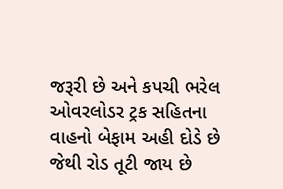જરૂરી છે અને કપચી ભરેલ ઓવરલોડર ટ્રક સહિતના વાહનો બેફામ અહી દોડે છે જેથી રોડ તૂટી જાય છે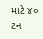માટે ૪૦ ટન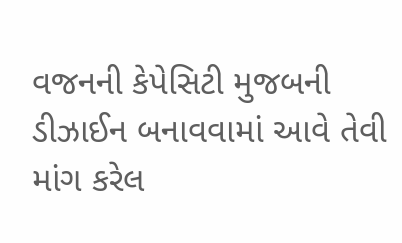વજનની કેપેસિટી મુજબની ડીઝાઈન બનાવવામાં આવે તેવી માંગ કરેલ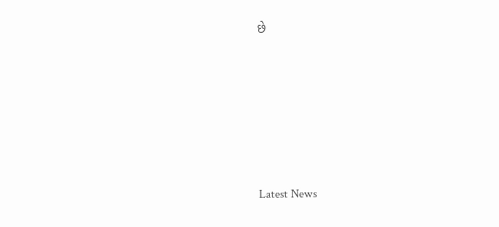છે






Latest News